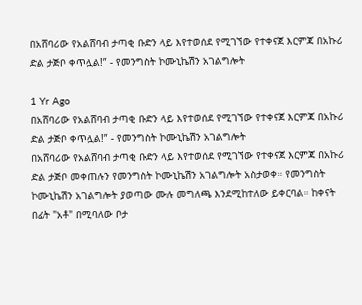በአሸባሪው የአልሸባብ ታጣቂ ቡድን ላይ እየተወሰደ የሚገኘው የተቀናጀ እርምጃ በአኩሪ ድል ታጅቦ ቀጥሏል!” - የመንግስት ኮሙኒኬሽን አገልግሎት

1 Yr Ago
በአሸባሪው የአልሸባብ ታጣቂ ቡድን ላይ እየተወሰደ የሚገኘው የተቀናጀ እርምጃ በአኩሪ ድል ታጅቦ ቀጥሏል!” - የመንግስት ኮሙኒኬሽን አገልግሎት
በአሸባሪው የአልሸባብ ታጣቂ ቡድን ላይ እየተወሰደ የሚገኘው የተቀናጀ እርምጃ በአኩሪ ድል ታጅቦ መቀጠሉን የመንግስት ኮሙኒኬሽን አገልግሎት አስታወቀ። የመንግስት ኮሙኒኬሽን አገልግሎት ያወጣው ሙሉ መግለጫ እንደሚከተለው ይቀርባል። ከቀናት በፊት "አቶ" በሚባለው ቦታ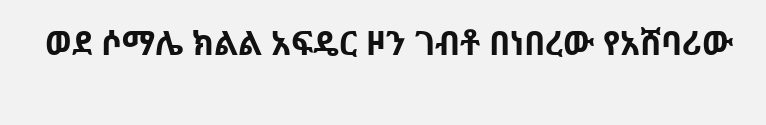ወደ ሶማሌ ክልል አፍዴር ዞን ገብቶ በነበረው የአሸባሪው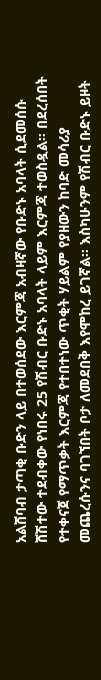አልሸባብ ታጣቂ ቡድን ላይ በተወሰደው እርምጃ አብዛኛው የቡድኑ አባላት ሲደመሰሱ ሸሽተው ተደብቀው የነበሩ 25 የሽብር ቡድኑ አባላት ላይም እርምጃ ተወስዷል። በደረሰበት የተቀናጀ የማጥቃት እርምጃ የተበተነው ጥቂት ሃይልም የያዘውን ከባድ መሳሪያ መጨረሱንና ባገኘበት ቦታ ለመደበቅ እየሞከረ ይገኛል። እስካሁንም የሽብር ቡድኑ ይዞት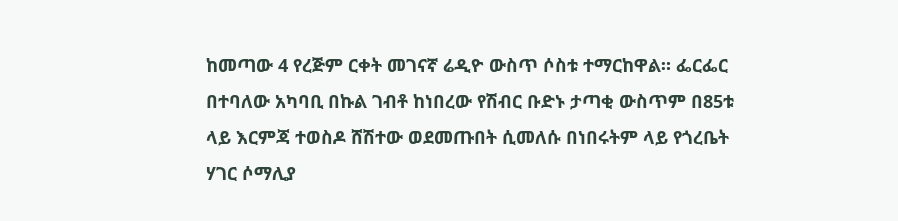ከመጣው 4 የረጅም ርቀት መገናኛ ሬዲዮ ውስጥ ሶስቱ ተማርከዋል። ፌርፌር በተባለው አካባቢ በኩል ገብቶ ከነበረው የሽብር ቡድኑ ታጣቂ ውስጥም በ85ቱ ላይ እርምጃ ተወስዶ ሸሽተው ወደመጡበት ሲመለሱ በነበሩትም ላይ የጎረቤት ሃገር ሶማሊያ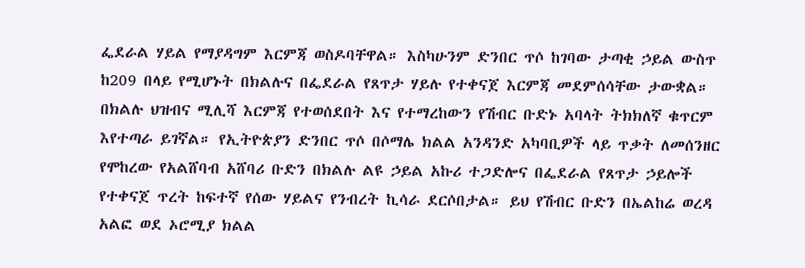ፌደራል ሃይል የማያዳግም እርምጃ ወስዶባቸዋል። እስካሁንም ድንበር ጥሶ ከገባው ታጣቂ ኃይል ውስጥ ከ209 በላይ የሚሆኑት በክልሉና በፌደራል የጸጥታ ሃይሉ የተቀናጀ እርምጃ መደምሰሳቸው ታውቋል። በክልሉ ህዝብና ሚሊሻ እርምጃ የተወሰደበት እና የተማረከውን የሽብር ቡድኑ አባላት ትክክለኛ ቁጥርም እየተጣራ ይገኛል። የኢትዮጵያን ድንበር ጥሶ በሶማሌ ክልል አንዳንድ አካባቢዎች ላይ ጥቃት ለመሰንዘር የሞከረው የአልሸባብ አሸባሪ ቡድን በክልሉ ልዩ ኃይል አኩሪ ተጋድሎና በፌደራል የጸጥታ ኃይሎች የተቀናጀ ጥረት ከፍተኛ የሰው ሃይልና የንብረት ኪሳራ ደርሶበታል። ይህ የሽብር ቡድን በኤልከሬ ወረዳ አልፎ ወደ ኦሮሚያ ክልል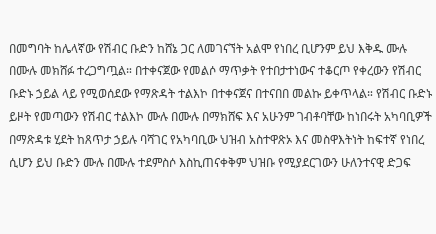በመግባት ከሌላኛው የሽብር ቡድን ከሸኔ ጋር ለመገናኘት አልሞ የነበረ ቢሆንም ይህ እቅዱ ሙሉ በሙሉ መክሸፉ ተረጋግጧል። በተቀናጀው የመልሶ ማጥቃት የተበታተነውና ተቆርጦ የቀረውን የሽብር ቡድኑ ኃይል ላይ የሚወሰደው የማጽዳት ተልእኮ በተቀናጀና በተናበበ መልኩ ይቀጥላል። የሽብር ቡድኑ ይዞት የመጣውን የሽብር ተልእኮ ሙሉ በሙሉ በማክሸፍ እና አሁንም ገብቶባቸው ከነበሩት አካባቢዎች በማጽዳቱ ሂደት ከጸጥታ ኃይሉ ባሻገር የአካባቢው ህዝብ አስተዋጽኦ እና መስዋእትነት ከፍተኛ የነበረ ሲሆን ይህ ቡድን ሙሉ በሙሉ ተደምስሶ እስኪጠናቀቅም ህዝቡ የሚያደርገውን ሁለንተናዊ ድጋፍ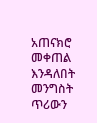አጠናክሮ መቀጠል እንዳለበት መንግስት ጥሪውን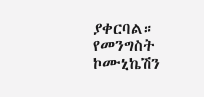ያቀርባል።
የመንግስት ኮሙኒኬሽን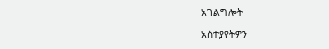አገልግሎት

አስተያየትዎን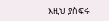እዚህ ያስፍሩ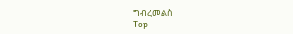ግብረመልስ
Top